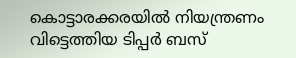കൊട്ടാരക്കരയിൽ നിയന്ത്രണം വിട്ടെത്തിയ ടിപ്പർ ബസ്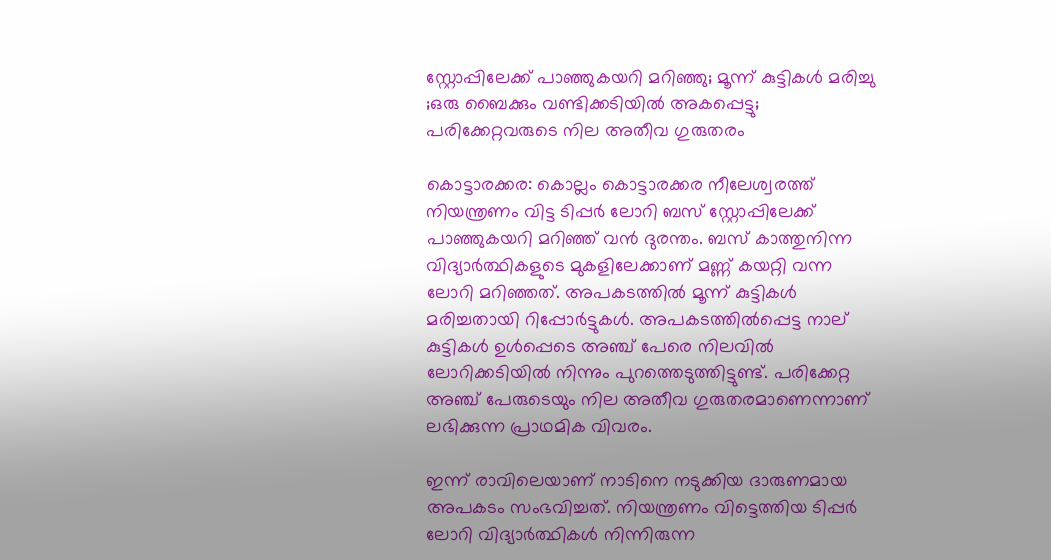സ്റ്റോപ്പിലേക്ക് പാഞ്ഞുകയറി മറിഞ്ഞു; മൂന്ന് കുട്ടികൾ മരിച്ചു ;ഒരു ബൈക്കും വണ്ടിക്കടിയിൽ അകപ്പെട്ടു; പരിക്കേറ്റവരുടെ നില അതീവ ഗുരുതരം

കൊട്ടാരക്കര: കൊല്ലം കൊട്ടാരക്കര നീലേശ്വരത്ത് നിയന്ത്രണം വിട്ട ടിപ്പർ ലോറി ബസ് സ്റ്റോപ്പിലേക്ക് പാഞ്ഞുകയറി മറിഞ്ഞ് വൻ ദുരന്തം. ബസ് കാത്തുനിന്ന വിദ്യാർത്ഥികളുടെ മുകളിലേക്കാണ് മണ്ണ് കയറ്റി വന്ന ലോറി മറിഞ്ഞത്. അപകടത്തിൽ മൂന്ന് കുട്ടികൾ മരിച്ചതായി റിപ്പോർട്ടുകൾ. അപകടത്തിൽപ്പെട്ട നാല് കുട്ടികൾ ഉൾപ്പെടെ അഞ്ച് പേരെ നിലവിൽ ലോറിക്കടിയിൽ നിന്നും പുറത്തെടുത്തിട്ടുണ്ട്. പരിക്കേറ്റ അഞ്ച് പേരുടെയും നില അതീവ ഗുരുതരമാണെന്നാണ് ലഭിക്കുന്ന പ്രാഥമിക വിവരം.

ഇന്ന് രാവിലെയാണ് നാടിനെ നടുക്കിയ ദാരുണമായ അപകടം സംഭവിച്ചത്. നിയന്ത്രണം വിട്ടെത്തിയ ടിപ്പർ ലോറി വിദ്യാർത്ഥികൾ നിന്നിരുന്ന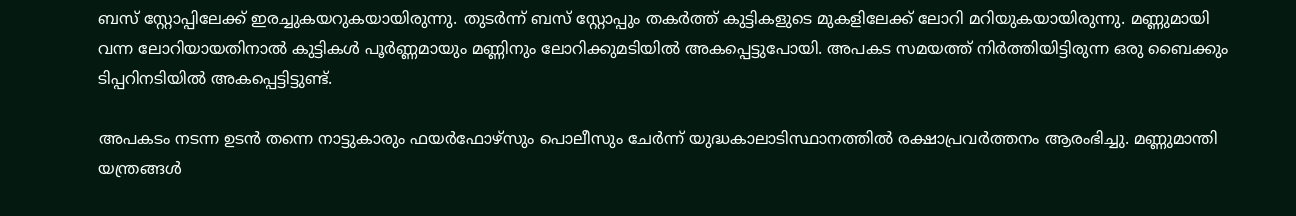ബസ് സ്റ്റോപ്പിലേക്ക് ഇരച്ചുകയറുകയായിരുന്നു. തുടർന്ന് ബസ് സ്റ്റോപ്പും തകർത്ത് കുട്ടികളുടെ മുകളിലേക്ക് ലോറി മറിയുകയായിരുന്നു. മണ്ണുമായി വന്ന ലോറിയായതിനാൽ കുട്ടികൾ പൂർണ്ണമായും മണ്ണിനും ലോറിക്കുമടിയിൽ അകപ്പെട്ടുപോയി. അപകട സമയത്ത് നിർത്തിയിട്ടിരുന്ന ഒരു ബൈക്കും ടിപ്പറിനടിയിൽ അകപ്പെട്ടിട്ടുണ്ട്.

അപകടം നടന്ന ഉടൻ തന്നെ നാട്ടുകാരും ഫയർഫോഴ്‌സും പൊലീസും ചേർന്ന് യുദ്ധകാലാടിസ്ഥാനത്തിൽ രക്ഷാപ്രവർത്തനം ആരംഭിച്ചു. മണ്ണുമാന്തി യന്ത്രങ്ങൾ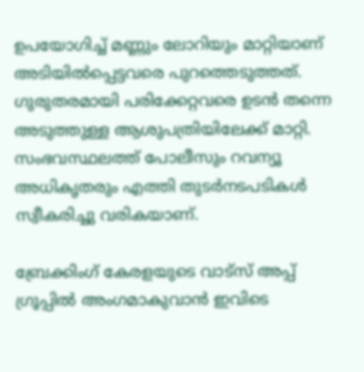ഉപയോഗിച്ച് മണ്ണും ലോറിയും മാറ്റിയാണ് അടിയിൽപ്പെട്ടവരെ പുറത്തെടുത്തത്. ഗുരുതരമായി പരിക്കേറ്റവരെ ഉടൻ തന്നെ അടുത്തുള്ള ആശുപത്രിയിലേക്ക് മാറ്റി. സംഭവസ്ഥലത്ത് പോലീസും റവന്യൂ അധികൃതരും എത്തി തുടർനടപടികൾ സ്വീകരിച്ചു വരികയാണ്.

ബ്രേക്കിംഗ് കേരളയുടെ വാട്സ് അപ്പ് ഗ്രൂപ്പിൽ അംഗമാകുവാൻ ഇവിടെ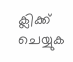ക്ലിക്ക് ചെയ്യുക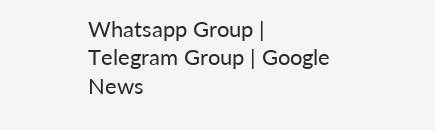Whatsapp Group | Telegram Group | Google News